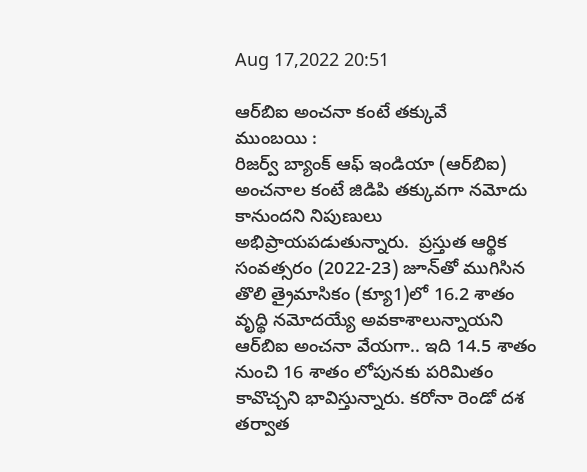Aug 17,2022 20:51

ఆర్‌బిఐ అంచనా కంటే తక్కువే
ముంబయి :
రిజర్వ్‌ బ్యాంక్‌ ఆఫ్‌ ఇండియా (ఆర్‌బిఐ) అంచనాల కంటే జిడిపి తక్కువగా నమోదు కానుందని నిపుణులు అభిప్రాయపడుతున్నారు.  ప్రస్తుత ఆర్థిక సంవత్సరం (2022-23) జూన్‌తో ముగిసిన తొలి త్రైమాసికం (క్యూ1)లో 16.2 శాతం వృద్థి నమోదయ్యే అవకాశాలున్నాయని ఆర్‌బిఐ అంచనా వేయగా.. ఇది 14.5 శాతం నుంచి 16 శాతం లోపునకు పరిమితం కావొచ్చని భావిస్తున్నారు. కరోనా రెండో దశ తర్వాత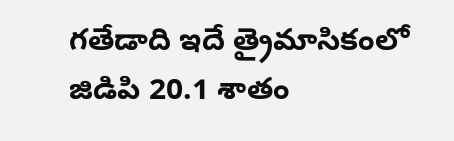గతేడాది ఇదే త్రైమాసికంలో జిడిపి 20.1 శాతం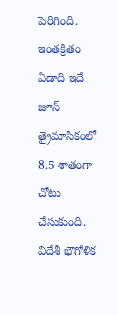పెరిగింది. ఇంతక్రితం ఏడాది ఇదే జూన్‌ త్రైమాసికంలో 8.5 శాతంగా చోటు చేసుకుంది. విదేశీ భౌగోళిక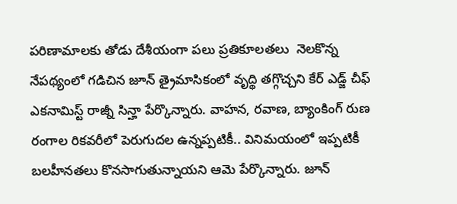పరిణామాలకు తోడు దేశీయంగా పలు ప్రతికూలతలు  నెలకొన్న నేపథ్యంలో గడిచిన జూన్‌ త్రైమాసికంలో వృద్థి తగ్గొచ్చని కేర్‌ ఎడ్జ్‌ చీఫ్‌ ఎకనామిస్ట్‌ రాజ్నీ సిన్హా పేర్కొన్నారు. వాహన, రవాణ, బ్యాంకింగ్‌ రుణ రంగాల రికవరీలో పెరుగుదల ఉన్నప్పటికీ.. వినిమయంలో ఇప్పటికీ బలహీనతలు కొనసాగుతున్నాయని ఆమె పేర్కొన్నారు. జూన్‌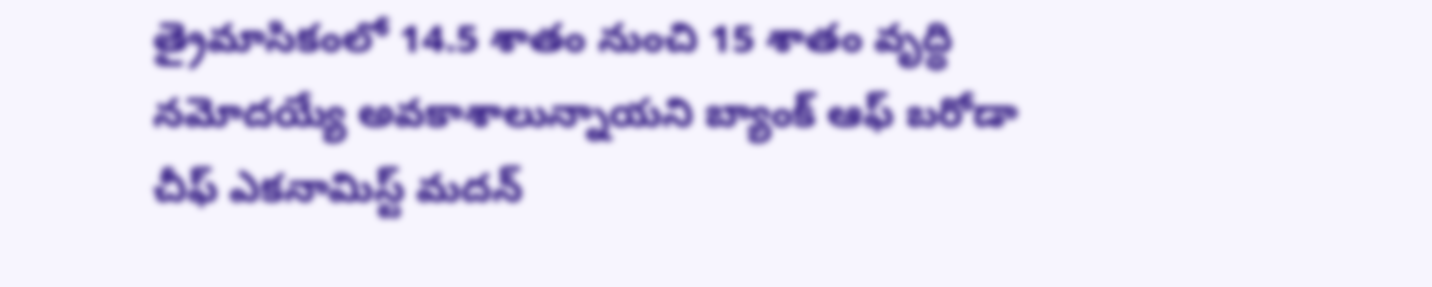త్రైమాసికంలో 14.5 శాతం నుంచి 15 శాతం వృద్థి నమోదయ్యే అవకాశాలున్నాయని బ్యాంక్‌ ఆఫ్‌ బరోడా చీఫ్‌ ఎకనామిస్ట్‌ మదన్‌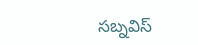సబ్నవిస్‌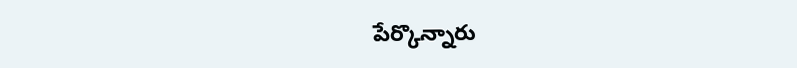పేర్కొన్నారు